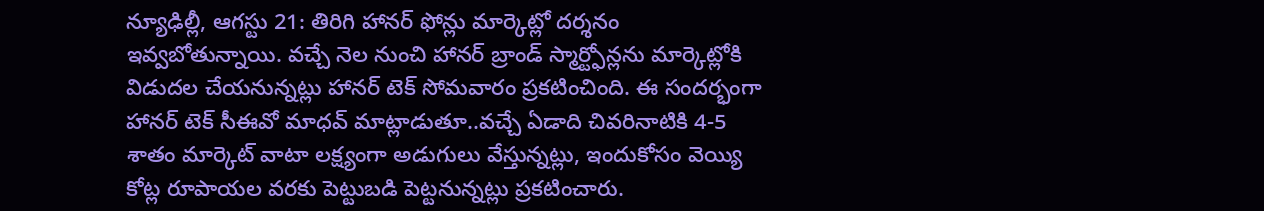న్యూఢిల్లీ, ఆగస్టు 21: తిరిగి హానర్ ఫోన్లు మార్కెట్లో దర్శనం ఇవ్వబోతున్నాయి. వచ్చే నెల నుంచి హానర్ బ్రాండ్ స్మార్ట్ఫోన్లను మార్కెట్లోకి విడుదల చేయనున్నట్లు హానర్ టెక్ సోమవారం ప్రకటించింది. ఈ సందర్భంగా హానర్ టెక్ సీఈవో మాధవ్ మాట్లాడుతూ..వచ్చే ఏడాది చివరినాటికి 4-5 శాతం మార్కెట్ వాటా లక్ష్యంగా అడుగులు వేస్తున్నట్లు, ఇందుకోసం వెయ్యి కోట్ల రూపాయల వరకు పెట్టుబడి పెట్టనున్నట్లు ప్రకటించారు.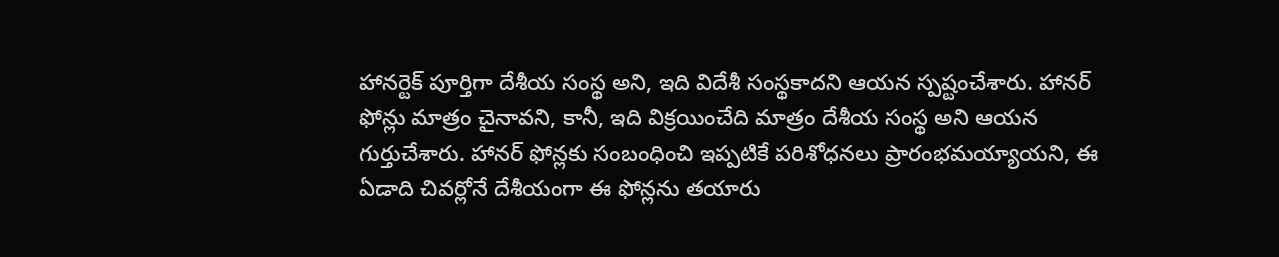హానర్టెక్ పూర్తిగా దేశీయ సంస్థ అని, ఇది విదేశీ సంస్థకాదని ఆయన స్పష్టంచేశారు. హానర్ ఫోన్లు మాత్రం చైనావని, కానీ, ఇది విక్రయించేది మాత్రం దేశీయ సంస్థ అని ఆయన గుర్తుచేశారు. హానర్ ఫోన్లకు సంబంధించి ఇప్పటికే పరిశోధనలు ప్రారంభమయ్యాయని, ఈ ఏడాది చివర్లోనే దేశీయంగా ఈ ఫోన్లను తయారు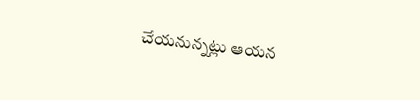చేయనున్నట్లు ఆయన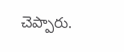చెప్పారు.